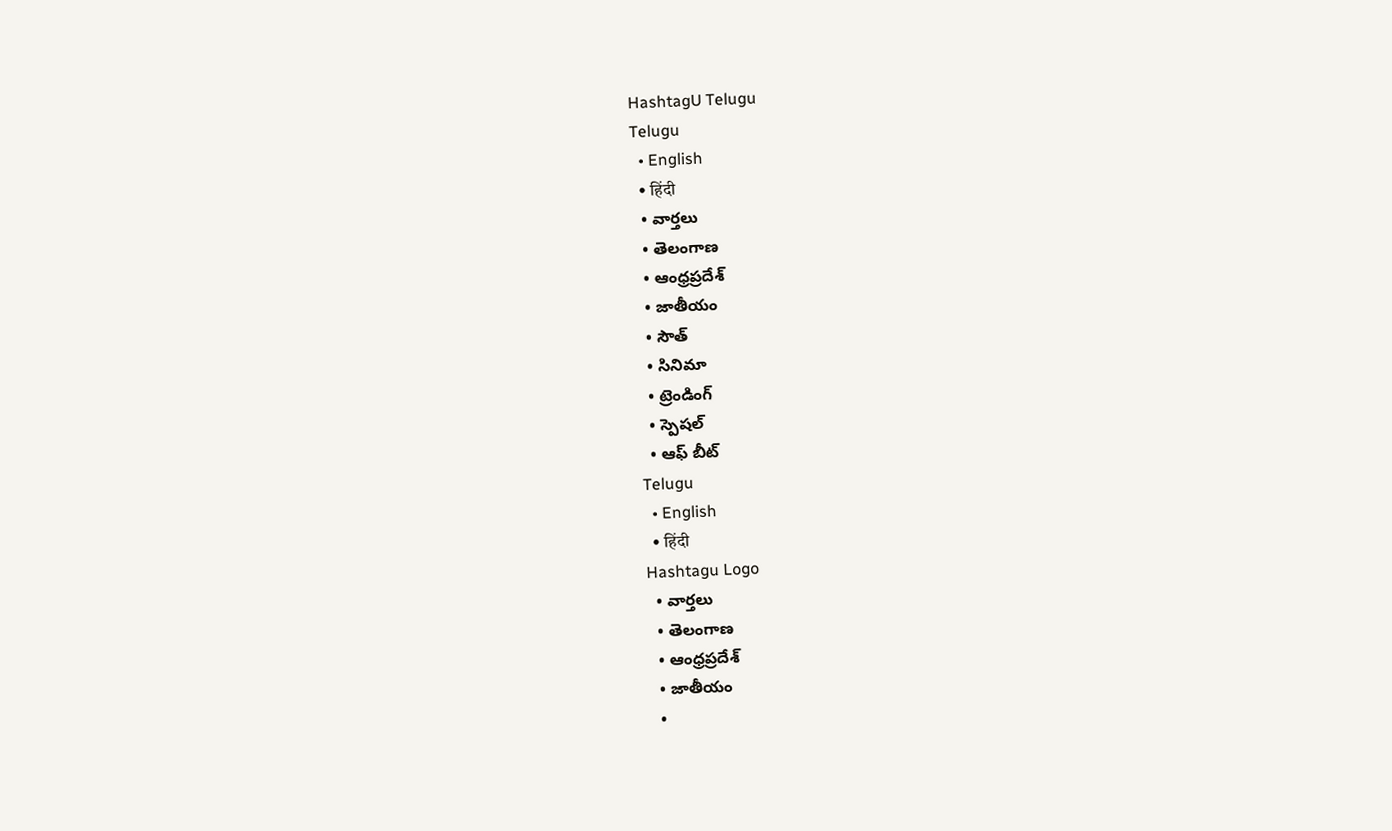HashtagU Telugu
Telugu
  • English
  • हिंदी
  • వార్తలు
  • తెలంగాణ
  • ఆంధ్రప్రదేశ్
  • జాతీయం
  • సౌత్
  • సినిమా
  • ట్రెండింగ్
  • స్పెషల్
  • ఆఫ్ బీట్
Telugu
  • English
  • हिंदी
Hashtagu Logo
  • వార్తలు
  • తెలంగాణ
  • ఆంధ్రప్రదేశ్
  • జాతీయం
  •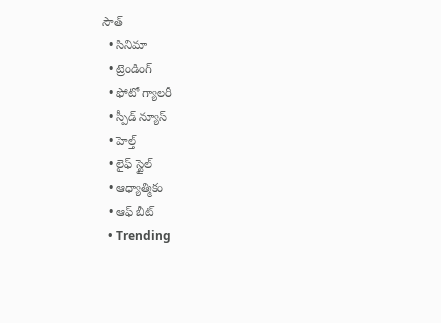సౌత్
  • సినిమా
  • ట్రెండింగ్
  • ఫోటో గ్యాలరీ
  • స్పీడ్ న్యూస్
  • హెల్త్
  • లైఫ్ స్టైల్
  • ఆధ్యాత్మికం
  • ఆఫ్ బీట్
  • Trending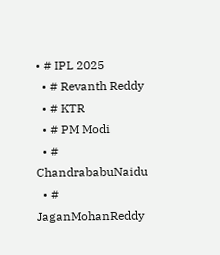• # IPL 2025
  • # Revanth Reddy
  • # KTR
  • # PM Modi
  • # ChandrababuNaidu
  • # JaganMohanReddy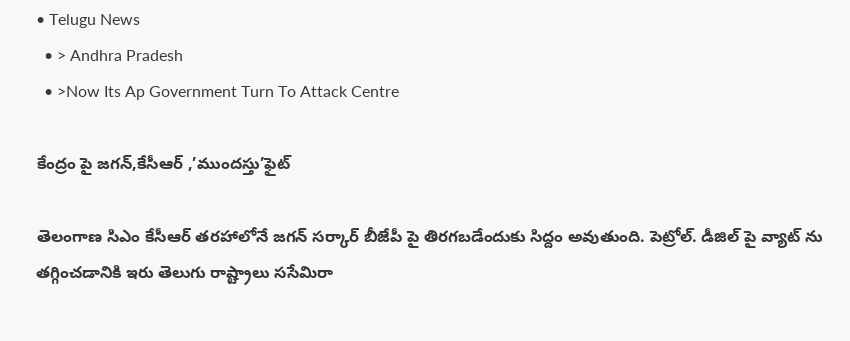• Telugu News
  • > Andhra Pradesh
  • >Now Its Ap Government Turn To Attack Centre

కేంద్రం పై జగన్,కేసీఆర్ ,’ముందస్తు’ఫైట్

తెలంగాణ సిఎం కేసీఆర్ తరహాలోనే జగన్ సర్కార్ బీజేపీ పై తిరగబడేందుకు సిద్దం అవుతుంది. పెట్రోల్. డీజిల్ పై వ్యాట్ ను తగ్గించడానికి ఇరు తెలుగు రాష్ట్రాలు ససేమిరా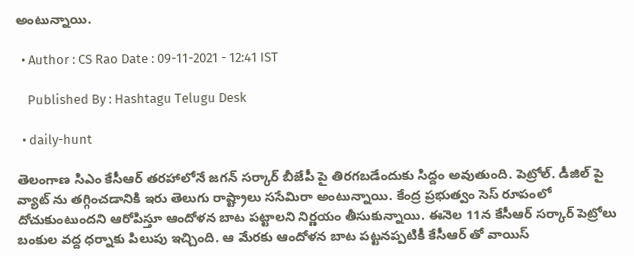అంటున్నాయి.

  • Author : CS Rao Date : 09-11-2021 - 12:41 IST

    Published By : Hashtagu Telugu Desk

  • daily-hunt

తెలంగాణ సిఎం కేసీఆర్ తరహాలోనే జగన్ సర్కార్ బీజేపీ పై తిరగబడేందుకు సిద్దం అవుతుంది. పెట్రోల్. డీజిల్ పై వ్యాట్ ను తగ్గించడానికి ఇరు తెలుగు రాష్ట్రాలు ససేమిరా అంటున్నాయి. కేంద్ర ప్రభుత్వం సెస్ రూపంలో దోచుకుంటుందని ఆరోపిస్తూ ఆందోళన బాట పట్టాలని నిర్ణయం తీసుకున్నాయి. ఈనెల 11న కేసీఆర్ సర్కార్ పెట్రోలు బంకుల వద్ద ధర్నాకు పిలుపు ఇచ్చింది. ఆ మేరకు ఆందోళన బాట పట్టనప్పటికీ కేసీఆర్ తో వాయిస్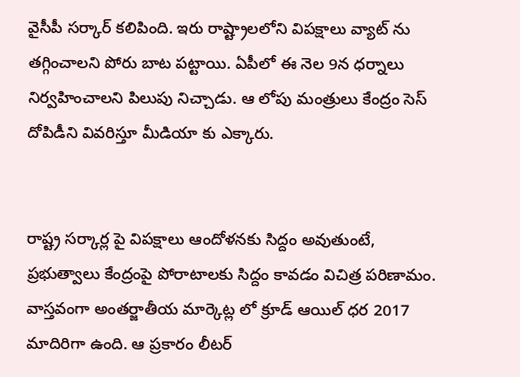వైసీపీ సర్కార్ కలిపింది. ఇరు రాష్ట్రాలలోని విపక్షాలు వ్యాట్ ను తగ్గించాలని పోరు బాట పట్టాయి. ఏపీలో ఈ నెల 9న ధర్నాలు నిర్వహించాలని పిలుపు నిచ్చాడు. ఆ లోపు మంత్రులు కేంద్రం సెస్ దోపిడీని వివరిస్తూ మీడియా కు ఎక్కారు.


రాష్ట్ర సర్కార్ల పై విపక్షాలు ఆందోళనకు సిద్దం అవుతుంటే, ప్రభుత్వాలు కేంద్రంపై పోరాటాలకు సిద్దం కావడం విచిత్ర పరిణామం. వాస్తవంగా అంతర్జాతీయ మార్కెట్ల లో క్రూడ్ ఆయిల్ ధర 2017 మాదిరిగా ఉంది. ఆ ప్రకారం లీటర్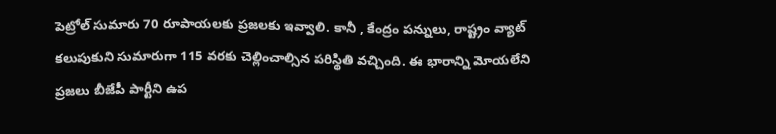పెట్రోల్ సుమారు 70 రూపాయలకు ప్రజలకు ఇవ్వాలి. కానీ , కేంద్రం పన్నులు, రాష్ట్రం వ్యాట్ కలుపుకుని సుమారుగా 115 వరకు చెల్లించాల్సిన పరిస్థితి వచ్చింది. ఈ భారాన్ని మోయలేని ప్రజలు బీజేపీ పార్టీని ఉప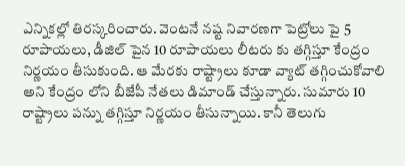ఎన్నికల్లో తిరస్కరించారు. వెంటనే నష్ట నివారణగా పెట్రోలు పై 5 రూపాయలు, డీజిల్ పైన 10 రూపాయలు లీటరు కు తగ్గిస్తూ కేంద్రం నిర్ణయం తీసుకుంది. ఆ మేరకు రాష్ట్రాలు కూడా వ్యాట్ తగ్గించుకోవాలి అని కేంద్రం లోని బీజేపీ నేతలు డిమాండ్ చేస్తున్నారు. సుమారు 10 రాష్ట్రాలు పన్ను తగ్గిస్తూ నిర్ణయం తీసున్నాయి. కానీ తెలుగు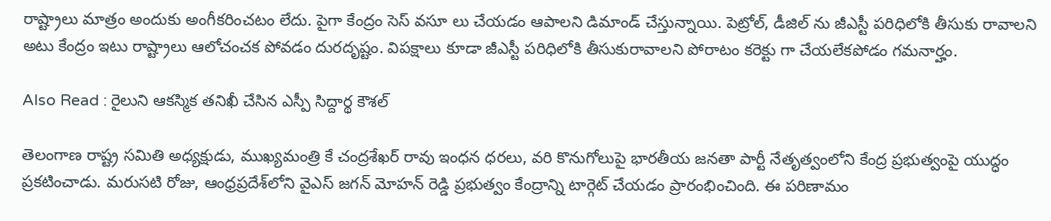రాష్ట్రాలు మాత్రం అందుకు అంగీకరించటం లేదు. పైగా కేంద్రం సెస్ వసూ లు చేయడం ఆపాలని డిమాండ్ చేస్తున్నాయి. పెట్రోల్, డీజిల్ ను జీఎస్టీ పరిధిలోకి తీసుకు రావాలని అటు కేంద్రం ఇటు రాష్ట్రాలు ఆలోచంచక పోవడం దురదృష్టం. విపక్షాలు కూడా జీఎస్టీ పరిధిలోకి తీసుకురావాలని పోరాటం కరెక్టు గా చేయలేకపోడం గమనార్హం.

Also Read : రైలుని ఆక‌స్మిక త‌నిఖీ చేసిన ఎస్పీ సిద్దార్థ కౌశల్

తెలంగాణ రాష్ట్ర సమితి అధ్యక్షుడు, ముఖ్యమంత్రి కే చంద్రశేఖర్ రావు ఇంధన ధరలు, వరి కొనుగోలుపై భారతీయ జనతా పార్టీ నేతృత్వంలోని కేంద్ర ప్రభుత్వంపై యుద్ధం ప్రకటించాడు. మరుసటి రోజు, ఆంధ్రప్రదేశ్‌లోని వైఎస్ జగన్ మోహన్ రెడ్డి ప్రభుత్వం కేంద్రాన్ని టార్గెట్ చేయడం ప్రారంభించింది. ఈ పరిణామం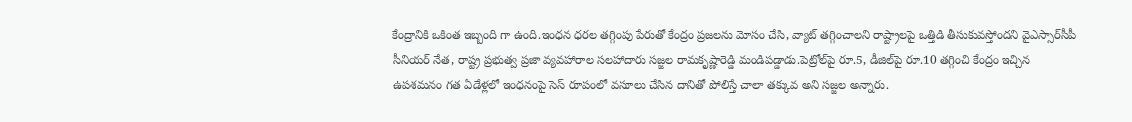కేంద్రానికి ఒకింత ఇబ్బంది గా ఉంది.ఇంధన ధరల తగ్గింపు పేరుతో కేంద్రం ప్రజలను మోసం చేసి, వ్యాట్ తగ్గించాలని రాష్ట్రాలపై ఒత్తిడి తీసుకువస్తోందని వైఎస్సార్‌సీపీ సీనియర్ నేత, రాష్ట్ర ప్రభుత్వ ప్రజా వ్యవహారాల సలహాదారు సజ్జల రామకృష్ణారెడ్డి మండిపడ్డాడు.పెట్రోల్‌పై రూ.5, డీజిల్‌పై రూ.10 తగ్గించి కేంద్రం ఇచ్చిన ఉపశమనం గత ఏడేళ్లలో ఇంధనంపై సెస్‌ రూపంలో వసూలు చేసిన దానితో పోలిస్తే చాలా తక్కువ అని సజ్జల అన్నారు.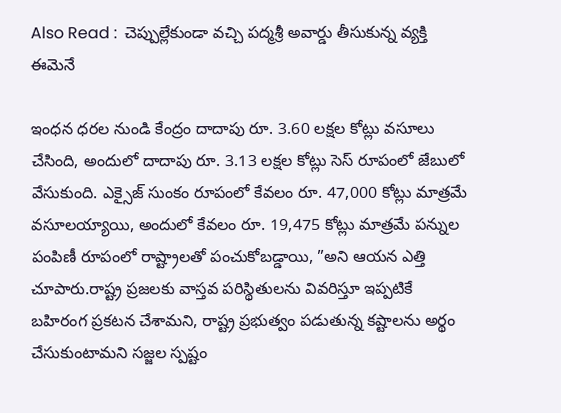Also Read :  చెప్పుల్లేకుండా వచ్చి పద్మశ్రీ అవార్డు తీసుకున్న వ్యక్తి ఈమెనే

ఇంధన ధరల నుండి కేంద్రం దాదాపు రూ. 3.60 లక్షల కోట్లు వసూలు చేసింది, అందులో దాదాపు రూ. 3.13 లక్షల కోట్లు సెస్ రూపంలో జేబులో వేసుకుంది. ఎక్సైజ్ సుంకం రూపంలో కేవలం రూ. 47,000 కోట్లు మాత్రమే వసూలయ్యాయి, అందులో కేవలం రూ. 19,475 కోట్లు మాత్రమే పన్నుల పంపిణీ రూపంలో రాష్ట్రాలతో పంచుకోబడ్డాయి, ”అని ఆయన ఎత్తి చూపారు.రాష్ట్ర ప్రజలకు వాస్తవ పరిస్థితులను వివరిస్తూ ఇప్పటికే బహిరంగ ప్రకటన చేశామని, రాష్ట్ర ప్రభుత్వం పడుతున్న కష్టాలను అర్థం చేసుకుంటామని సజ్జల స్పష్టం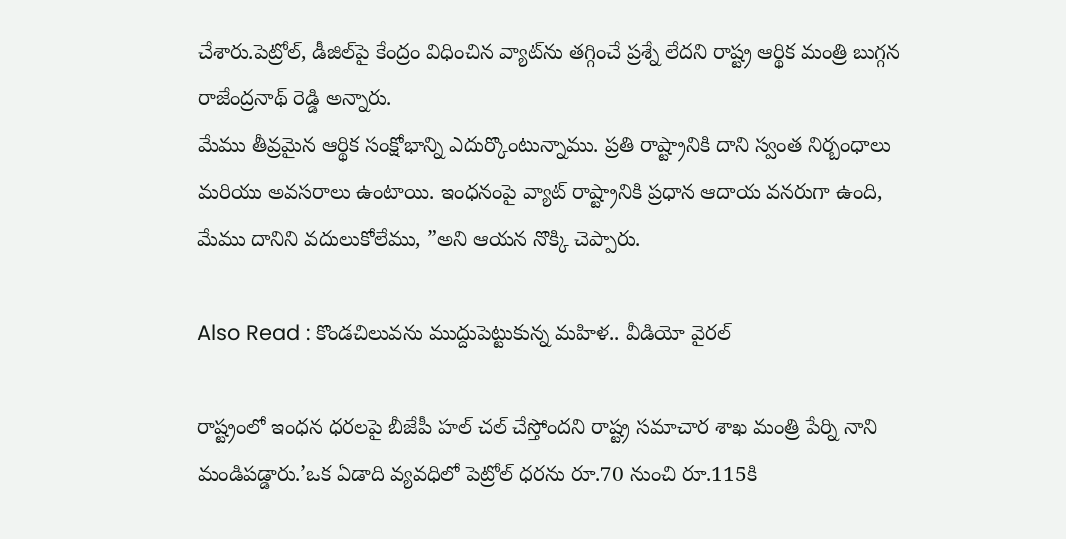చేశారు.పెట్రోల్, డీజిల్‌పై కేంద్రం విధించిన వ్యాట్‌ను తగ్గించే ప్రశ్నే లేదని రాష్ట్ర ఆర్థిక మంత్రి బుగ్గన రాజేంద్రనాథ్ రెడ్డి అన్నారు.
మేము తీవ్రమైన ఆర్థిక సంక్షోభాన్ని ఎదుర్కొంటున్నాము. ప్రతి రాష్ట్రానికి దాని స్వంత నిర్బంధాలు మరియు అవసరాలు ఉంటాయి. ఇంధనంపై వ్యాట్ రాష్ట్రానికి ప్రధాన ఆదాయ వనరుగా ఉంది, మేము దానిని వదులుకోలేము, ”అని ఆయన నొక్కి చెప్పారు.

Also Read : కొండ‌చిలువ‌ను ముద్దుపెట్టుకున్న మ‌హిళ‌.. వీడియో వైర‌ల్‌

రాష్ట్రంలో ఇంధన ధరలపై బీజేపీ హల్ చల్ చేస్తోందని రాష్ట్ర సమాచార శాఖ మంత్రి పేర్ని నాని మండిపడ్డారు.’ఒక ఏడాది వ్యవధిలో పెట్రోల్ ధరను రూ.70 నుంచి రూ.115కి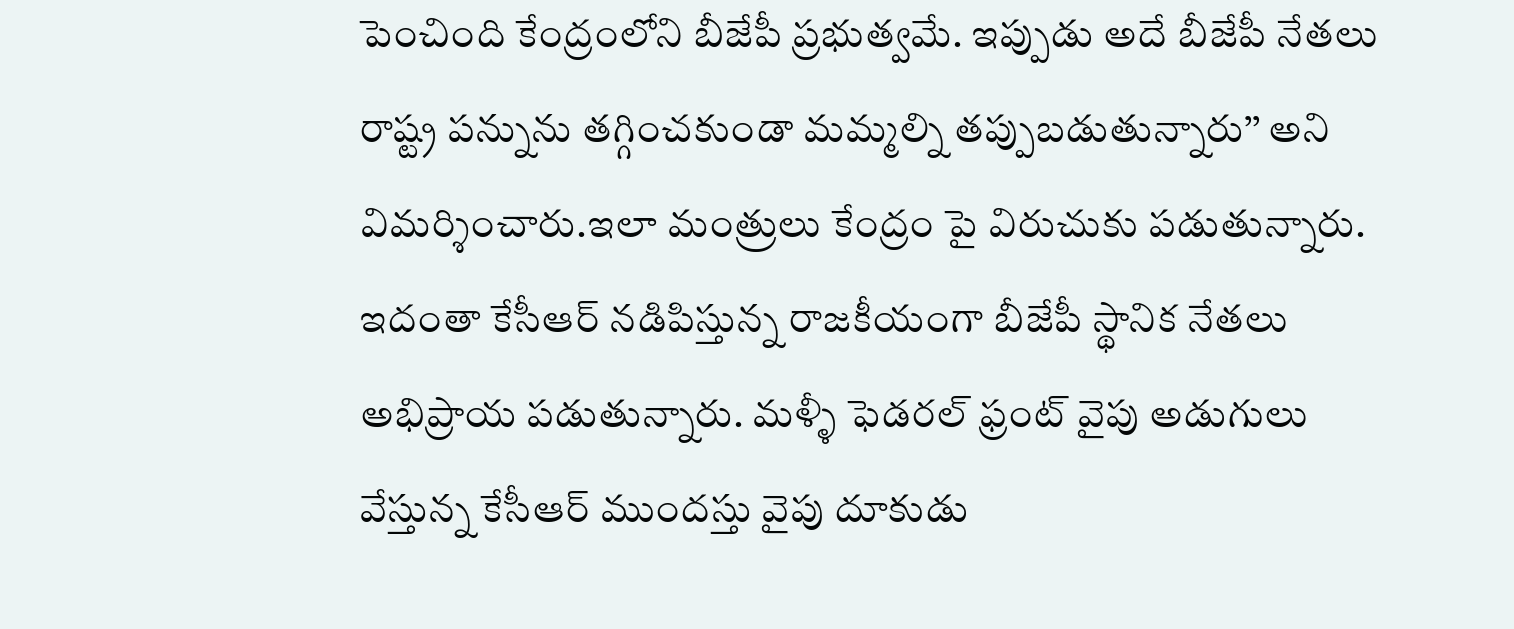పెంచింది కేంద్రంలోని బీజేపీ ప్రభుత్వమే. ఇప్పుడు అదే బీజేపీ నేతలు రాష్ట్ర పన్నును తగ్గించకుండా మమ్మల్ని తప్పుబడుతున్నారు’’ అని విమర్శించారు.ఇలా మంత్రులు కేంద్రం పై విరుచుకు పడుతున్నారు. ఇదంతా కేసీఆర్ నడిపిస్తున్న రాజకీయంగా బీజేపీ స్థానిక నేతలు అభిప్రాయ పడుతున్నారు. మళ్ళీ ఫెడరల్ ఫ్రంట్ వైపు అడుగులు వేస్తున్న కేసీఆర్ ముందస్తు వైపు దూకుడు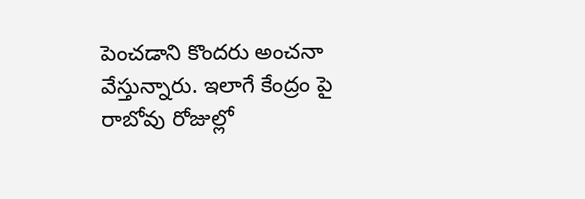పెంచడాని కొందరు అంచనా వేస్తున్నారు. ఇలాగే కేంద్రం పై రాబోవు రోజుల్లో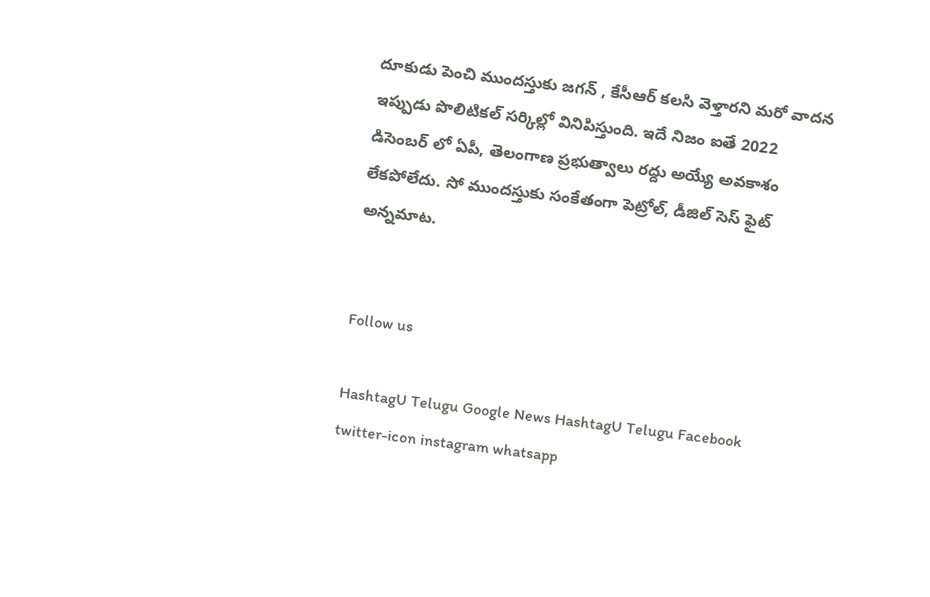దూకుడు పెంచి ముందస్తుకు జగన్ , కేసీఆర్ కలసి వెళ్తారని మరో వాదన ఇప్పుడు పొలిటికల్ సర్కిల్లో వినిపిస్తుంది. ఇదే నిజం ఐతే 2022 డిసెంబర్ లో ఏపీ, తెలంగాణ ప్రభుత్వాలు రద్దు అయ్యే అవకాశం లేకపోలేదు. సో ముందస్తుకు సంకేతంగా పెట్రోల్, డీజిల్ సెస్ ఫైట్ అన్నమాట.


Follow us

HashtagU Telugu Google News HashtagU Telugu Facebook twitter-icon instagram whatsapp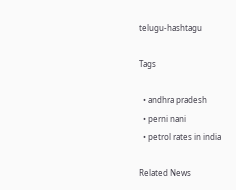telugu-hashtagu

Tags

  • andhra pradesh
  • perni nani
  • petrol rates in india

Related News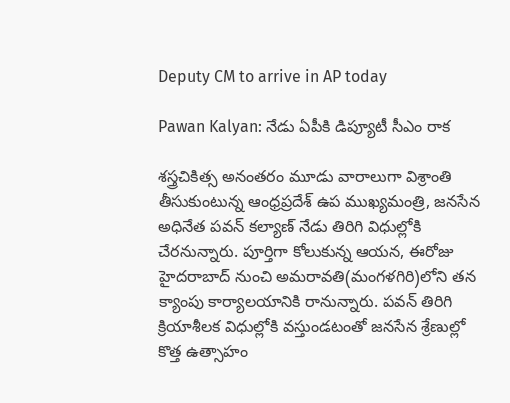Deputy CM to arrive in AP today

Pawan Kalyan: నేడు ఏపీకి డిప్యూటీ సీఎం రాక

శస్త్రచికిత్స అనంతరం మూడు వారాలుగా విశ్రాంతి తీసుకుంటున్న ఆంధ్రప్రదేశ్ ఉప ముఖ్యమంత్రి, జనసేన అధినేత పవన్ కల్యాణ్ నేడు తిరిగి విధుల్లోకి చేరనున్నారు. పూర్తిగా కోలుకున్న ఆయన, ఈరోజు హైదరాబాద్ నుంచి అమరావతి(మంగళగిరి)లోని తన క్యాంపు కార్యాలయానికి రానున్నారు. పవన్ తిరిగి క్రియాశీలక విధుల్లోకి వస్తుండటంతో జనసేన శ్రేణుల్లో కొత్త ఉత్సాహం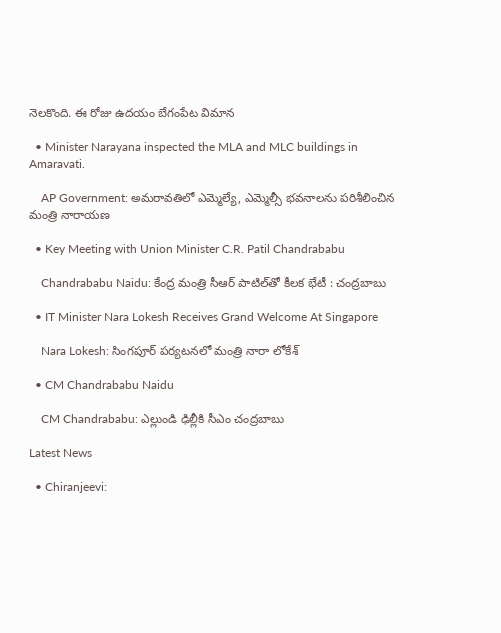నెలకొంది. ఈ రోజు ఉదయం బేగంపేట విమాన

  • Minister Narayana inspected the MLA and MLC buildings in Amaravati.

    AP Government: అమరావతిలో ఎమ్మెల్యే, ఎమ్మెల్సీ భవనాలను పరిశీలించిన మంత్రి నారాయణ

  • Key Meeting with Union Minister C.R. Patil Chandrababu

    Chandrababu Naidu: కేంద్ర మంత్రి సీఆర్ పాటిల్‌తో కీలక భేటీ : చంద్రబాబు

  • IT Minister Nara Lokesh Receives Grand Welcome At Singapore

    Nara Lokesh: సింగపూర్ పర్యటనలో మంత్రి నారా లోకేశ్‌

  • CM Chandrababu Naidu

    CM Chandrababu: ఎల్లుండి ఢిల్లీకి సీఎం చంద్రబాబు

Latest News

  • Chiranjeevi: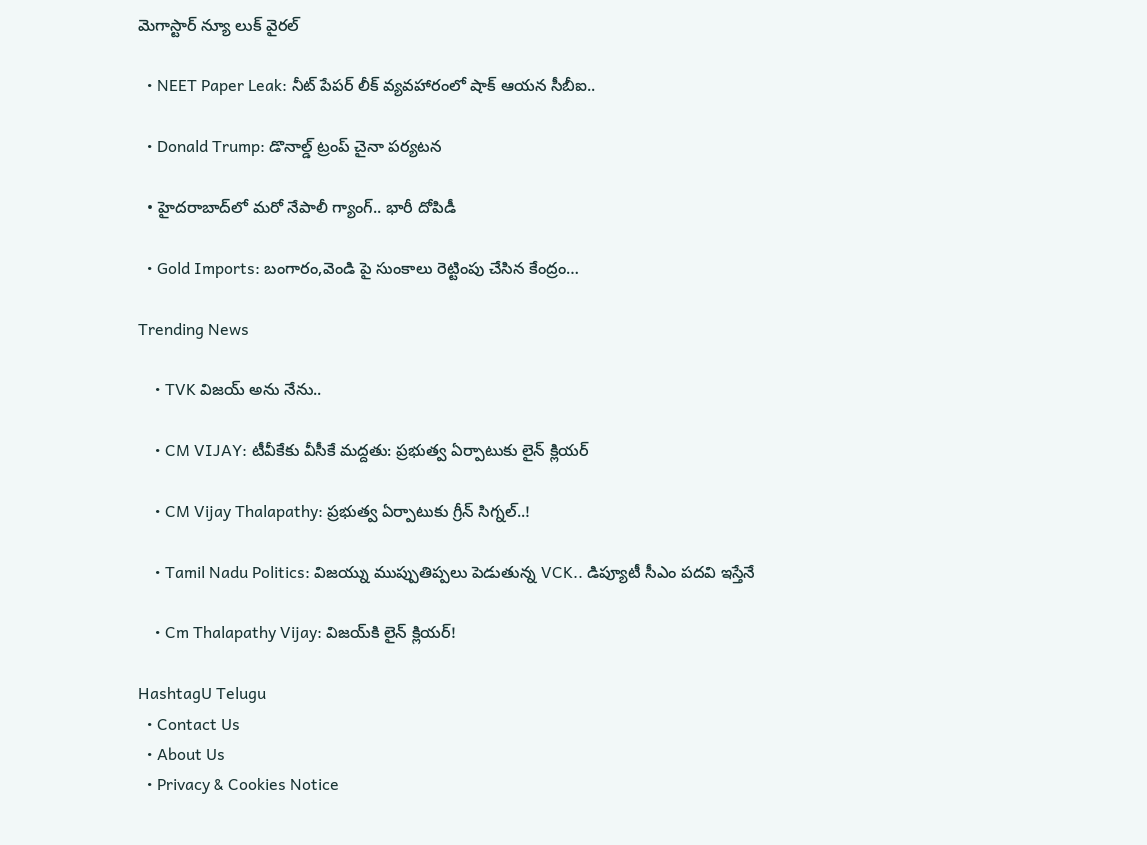మెగాస్టార్ న్యూ లుక్ వైరల్

  • NEET Paper Leak: నీట్ పేపర్ లీక్ వ్యవహారంలో షాక్ ఆయన సీబీఐ..

  • Donald Trump: డొనాల్డ్ ట్రంప్ చైనా పర్యటన

  • హైదరాబాద్‌లో మరో నేపాలీ గ్యాంగ్.. భారీ దోపిడీ

  • Gold Imports: బంగారం,వెండి పై సుంకాలు రెట్టింపు చేసిన కేంద్రం…

Trending News

    • TVK విజయ్‌ అను నేను..

    • CM VIJAY: టీవీకేకు వీసీకే మద్దతు: ప్రభుత్వ ఏర్పాటుకు లైన్ క్లియర్

    • CM Vijay Thalapathy: ప్రభుత్వ ఏర్పాటుకు గ్రీన్ సిగ్నల్..!

    • Tamil Nadu Politics: విజయ్ను ముప్పుతిప్పలు పెడుతున్న VCK.. డిప్యూటీ సీఎం పదవి ఇస్తేనే

    • Cm Thalapathy Vijay: విజయ్‌కి లైన్ క్లియర్!

HashtagU Telugu
  • Contact Us
  • About Us
  • Privacy & Cookies Notice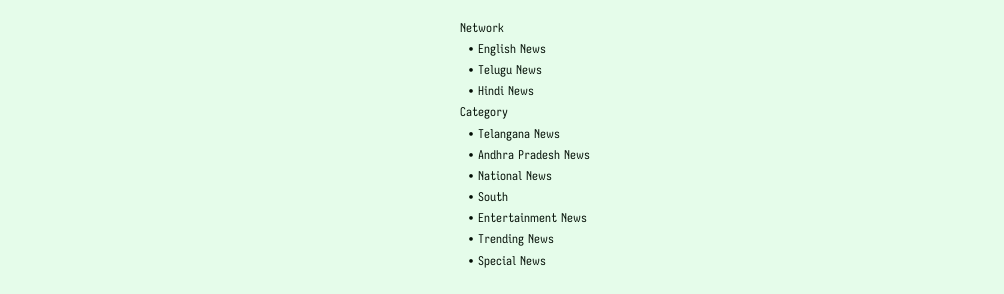Network
  • English News
  • Telugu News
  • Hindi News
Category
  • Telangana News
  • Andhra Pradesh News
  • National News
  • South
  • Entertainment News
  • Trending News
  • Special News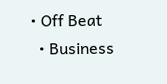• Off Beat
  • Business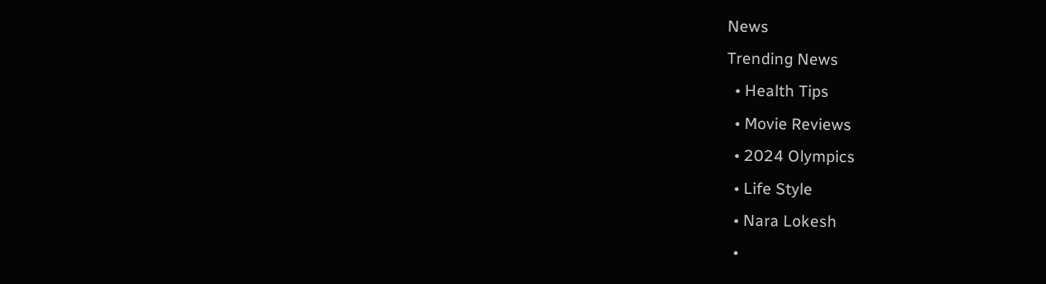News
Trending News
  • Health Tips
  • Movie Reviews
  • 2024 Olympics
  • Life Style
  • Nara Lokesh
  •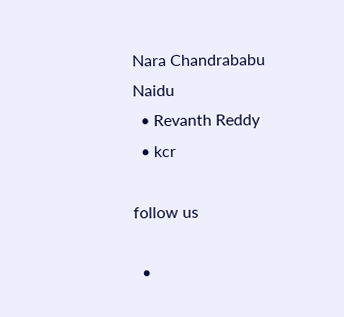Nara Chandrababu Naidu
  • Revanth Reddy
  • kcr

follow us

  •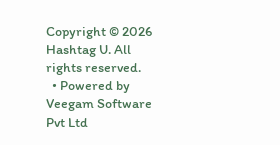Copyright © 2026 Hashtag U. All rights reserved.
  • Powered by Veegam Software Pvt Ltd